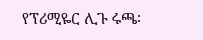የፕሪሚዬር ሊጉ ሩጫ፡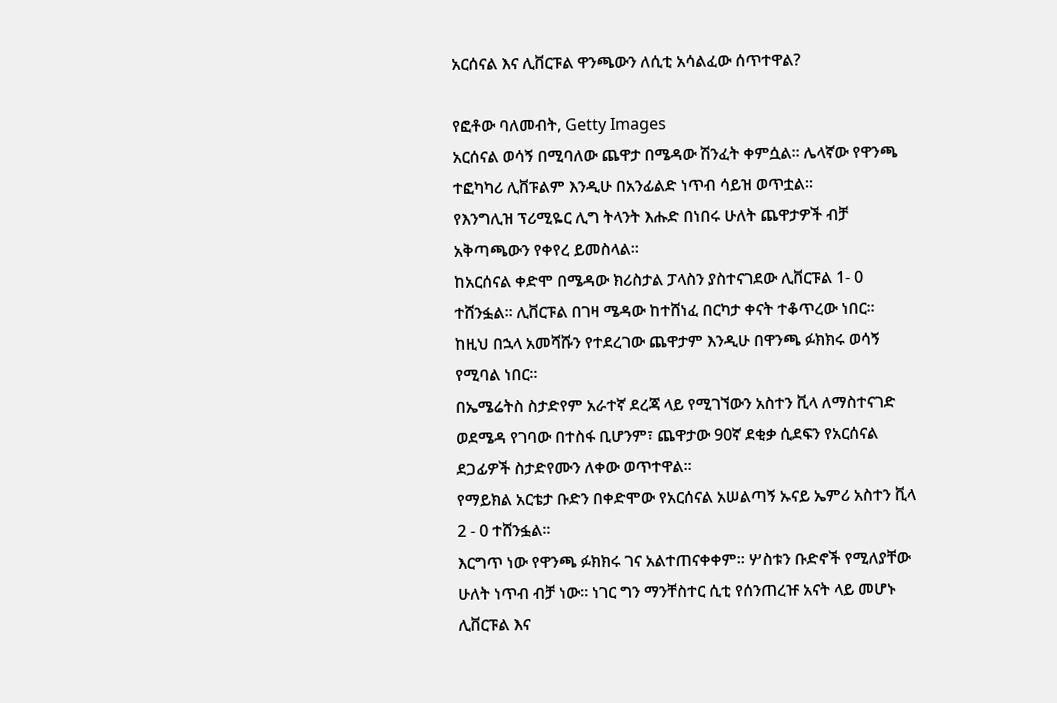አርሰናል እና ሊቨርፑል ዋንጫውን ለሲቲ አሳልፈው ሰጥተዋል?

የፎቶው ባለመብት, Getty Images
አርሰናል ወሳኝ በሚባለው ጨዋታ በሜዳው ሽንፈት ቀምሷል። ሌላኛው የዋንጫ ተፎካካሪ ሊቨፑልም እንዲሁ በአንፊልድ ነጥብ ሳይዝ ወጥቷል።
የእንግሊዝ ፕሪሚዬር ሊግ ትላንት እሑድ በነበሩ ሁለት ጨዋታዎች ብቻ አቅጣጫውን የቀየረ ይመስላል።
ከአርሰናል ቀድሞ በሜዳው ክሪስታል ፓላስን ያስተናገደው ሊቨርፑል 1- 0 ተሸንፏል። ሊቨርፑል በገዛ ሜዳው ከተሸነፈ በርካታ ቀናት ተቆጥረው ነበር።
ከዚህ በኋላ አመሻሹን የተደረገው ጨዋታም እንዲሁ በዋንጫ ፉክክሩ ወሳኝ የሚባል ነበር።
በኤሜሬትስ ስታድየም አራተኛ ደረጃ ላይ የሚገኘውን አስተን ቪላ ለማስተናገድ ወደሜዳ የገባው በተስፋ ቢሆንም፣ ጨዋታው 90ኛ ደቂቃ ሲደፍን የአርሰናል ደጋፊዎች ስታድየሙን ለቀው ወጥተዋል።
የማይክል አርቴታ ቡድን በቀድሞው የአርሰናል አሠልጣኝ ኡናይ ኤምሪ አስተን ቪላ 2 - 0 ተሸንፏል።
እርግጥ ነው የዋንጫ ፉክክሩ ገና አልተጠናቀቀም። ሦስቱን ቡድኖች የሚለያቸው ሁለት ነጥብ ብቻ ነው። ነገር ግን ማንቸስተር ሲቲ የሰንጠረዡ አናት ላይ መሆኑ ሊቨርፑል እና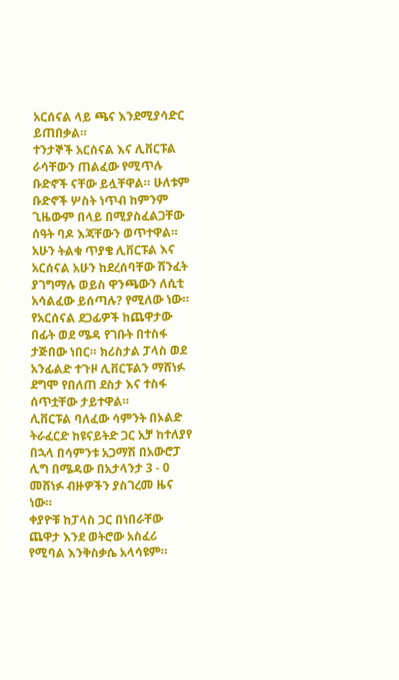አርሰናል ላይ ጫና እንደሚያሳድር ይጠበቃል።
ተንታኞች አርሰናል እና ሊቨርፑል ራሳቸውን ጠልፈው የሚጥሉ ቡድኖች ናቸው ይሏቸዋል። ሁለቱም ቡድኖች ሦስት ነጥብ ከምንም ጊዜውም በላይ በሚያስፈልጋቸው ሰዓት ባዶ እጃቸውን ወጥተዋል።
አሁን ትልቁ ጥያቄ ሊቨርፑል እና አርሰናል አሁን ከደረሰባቸው ሽንፈት ያገግማሉ ወይስ ዋንጫውን ለሲቲ አሳልፈው ይሰጣሉ? የሚለው ነው።
የአርሰናል ደጋፊዎች ከጨዋታው በፊት ወደ ሜዳ የገቡት በተስፋ ታጅበው ነበር። ክሪስታል ፓላስ ወደ አንፊልድ ተጉዞ ሊቨርፑልን ማሸነፉ ደግሞ የበለጠ ደስታ እና ተስፋ ሰጥቷቸው ታይተዋል።
ሊቨርፑል ባለፈው ሳምንት በኦልድ ትራፈርድ ከዩናይትድ ጋር አቻ ከተለያየ በኋላ በሳምንቱ አጋማሽ በአውሮፓ ሊግ በሜዳው በአታላንታ 3 - 0 መሸነፉ ብዙዎችን ያስገረመ ዜና ነው።
ቀያዮቹ ከፓላስ ጋር በነበራቸው ጨዋታ እንደ ወትሮው አስፈሪ የሚባል እንቅስቃሴ አላሳዩም።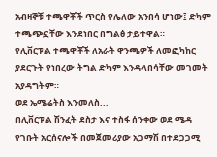አብዛኞቹ ተጫዋቾች ጥርስ የሌለው አንበሳ ሆነው፤ ድካም ተጫጭኗቸው እንደነበር በግልፅ ታይተዋል።
የሊቨርፑል ተጫዋቾች ለአራት ዋንጫዎች ለመፎካከር ያደርጉት የነበረው ትግል ድካም እንዳላበሳቸው መገመት አያዳግትም።
ወደ ኤሜሬትስ እንመለስ...
በሊቨርፑል ሽንፈት ደስታ እና ተስፋ ሰንቀው ወደ ሜዳ የገቡት አርሰናሎች በመጀመሪያው አጋማሽ በተደጋጋሚ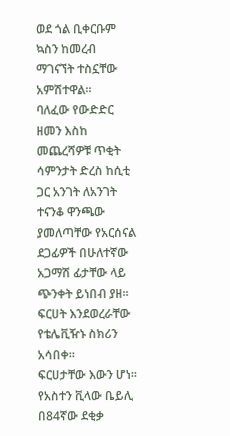ወደ ጎል ቢቀርቡም ኳስን ከመረብ ማገናኘት ተስኗቸው አምሽተዋል።
ባለፈው የውድድር ዘመን እስከ መጨረሻዎቹ ጥቂት ሳምንታት ድረስ ከሲቲ ጋር አንገት ለአንገት ተናንቆ ዋንጫው ያመለጣቸው የአርሰናል ደጋፊዎች በሁለተኛው አጋማሽ ፊታቸው ላይ ጭንቀት ይነበብ ያዘ። ፍርሀት እንደወረራቸው የቴሌቪዥኑ ስክሪን አሳበቀ።
ፍርሀታቸው እውን ሆነ። የአስተን ቪላው ቤይሊ በ84ኛው ደቂቃ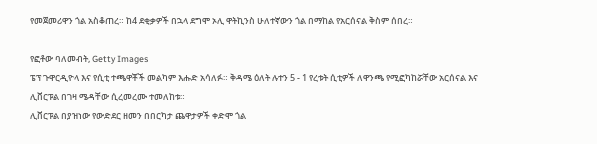የመጀመሪዋን ጎል አስቆጠረ። ከ4 ደቂቃዎች በኋላ ደግሞ ኦሊ ዋትኪንስ ሁለተኛውን ጎል በማከል የአርሰናል ቅስም ሰበረ።

የፎቶው ባለመብት, Getty Images
ፔፕ ጉዋርዲዮላ እና የሲቲ ተጫዋቾች መልካም እሑድ አሳለፉ። ቅዳሜ ዕለት ሉተን 5 - 1 የረቱት ሲቲዎች ለዋንጫ የሚፎካከሯቸው አርሰናል እና ሊቨርፑል በገዛ ሜዳቸው ሲረመረሙ ተመለከቱ።
ሊቨርፑል በያዝነው የውድደር ዘመን በበርካታ ጨዋታዎች ቀድሞ ጎል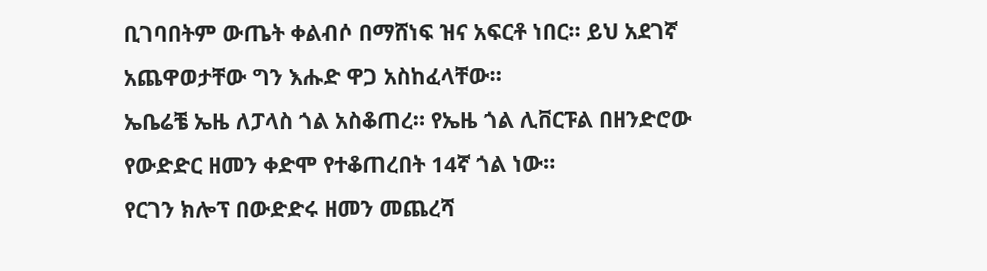ቢገባበትም ውጤት ቀልብሶ በማሸነፍ ዝና አፍርቶ ነበር። ይህ አደገኛ አጨዋወታቸው ግን እሑድ ዋጋ አስከፈላቸው።
ኤቤሬቼ ኤዜ ለፓላስ ጎል አስቆጠረ። የኤዜ ጎል ሊቨርፑል በዘንድሮው የውድድር ዘመን ቀድሞ የተቆጠረበት 14ኛ ጎል ነው።
የርገን ክሎፕ በውድድሩ ዘመን መጨረሻ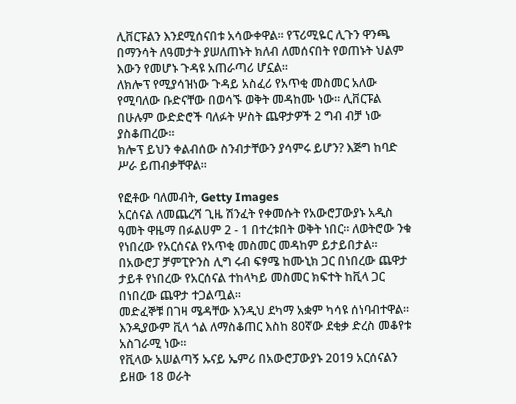ሊቨርፑልን እንደሚሰናበቱ አሳውቀዋል። የፕሪሚዬር ሊጉን ዋንጫ በማንሳት ለዓመታት ያሠለጠኑት ክለብ ለመሰናበት የወጠኑት ህልም እውን የመሆኑ ጉዳዩ አጠራጣሪ ሆኗል።
ለክሎፕ የሚያሳዝነው ጉዳይ አስፈሪ የአጥቂ መስመር አለው የሚባለው ቡድናቸው በወሳኙ ወቅት መዳከሙ ነው። ሊቨርፑል በሁሉም ውድድሮች ባለፉት ሦስት ጨዋታዎች 2 ግብ ብቻ ነው ያስቆጠረው።
ክሎፕ ይህን ቀልብሰው ስንብታቸውን ያሳምሩ ይሆን? እጅግ ከባድ ሥራ ይጠብቃቸዋል።

የፎቶው ባለመብት, Getty Images
አርሰናል ለመጨረሻ ጊዜ ሽንፈት የቀመሱት የአውሮፓውያኑ አዲስ ዓመት ዋዜማ በፉልሀም 2 - 1 በተረቱበት ወቅት ነበር። ለወትሮው ንቁ የነበረው የአርሰናል የአጥቂ መስመር መዳከም ይታይበታል።
በአውሮፓ ቻምፒዮንስ ሊግ ሩብ ፍፃሜ ከሙኒክ ጋር በነበረው ጨዋታ ታይቶ የነበረው የአርሰናል ተከላካይ መስመር ክፍተት ከቪላ ጋር በነበረው ጨዋታ ተጋልጧል።
መድፈኞቹ በገዛ ሜዳቸው እንዲህ ደካማ አቋም ካሳዩ ሰነባብተዋል። እንዲያውም ቪላ ጎል ለማስቆጠር እስከ 80ኛው ደቂቃ ድረስ መቆየቱ አስገራሚ ነው።
የቪላው አሠልጣኝ ኡናይ ኤምሪ በአውሮፓውያኑ 2019 አርሰናልን ይዘው 18 ወራት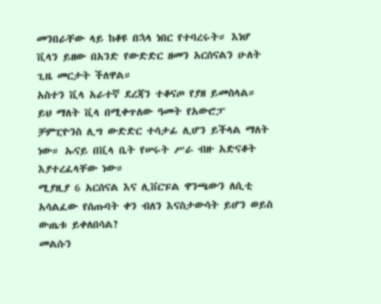መንበራቸው ላይ ከቆዩ በኋላ ነበር የተባረሩት። እነሆ ቪላን ይዘው በአንድ የውድድር ዘመን አርሰናልን ሁለት ጊዜ መርታት ችለዋል።
አስተን ቪላ አራተኛ ደረጃን ተቆናጦ የያዘ ይመስላል። ይህ ማለት ቪላ በሚቀጥለው ዓመት የአውሮፓ ቻምፒዮንስ ሊግ ውድድር ተሳታፊ ሊሆን ይችላል ማለት ነው። ኡናይ በቪላ ቤት የሠሩት ሥራ ብዙ አድናቆት እያተረፈላቸው ነው።
ሚያዚያ 6 አርሰናል እና ሊቨርፑል ዋንጫውን ለሲቲ አሳልፈው የሰጡባት ቀን ብለን እናስታውሳት ይሆን ወይስ ውጤቱ ይቀለበሳል?
መልሱን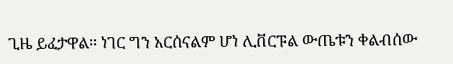ጊዜ ይፈታዋል። ነገር ግን አርሰናልም ሆነ ሊቨርፑል ውጤቱን ቀልብሰው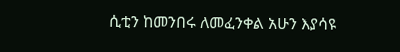ሲቲን ከመንበሩ ለመፈንቀል አሁን እያሳዩ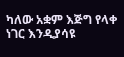ካለው አቋም እጅግ የላቀ ነገር እንዲያሳዩ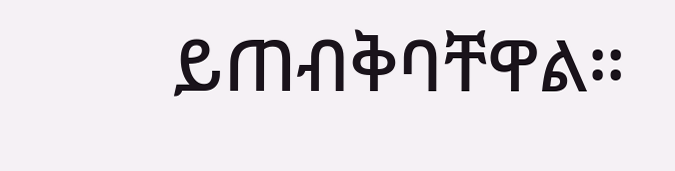ይጠብቅባቸዋል።